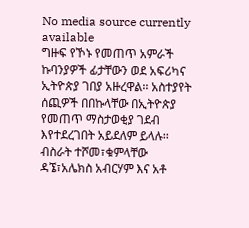No media source currently available
ግዙፍ የኾኑ የመጠጥ አምራች ኩባንያዎች ፊታቸውን ወደ አፍሪካና ኢትዮጵያ ገበያ አዙረዋል፡፡ አስተያየት ሰጪዎች በበኩላቸው በኢትዮጵያ የመጠጥ ማስታወቂያ ገደብ እየተደረገበት አይደለም ይላሉ፡፡ ብስራት ተሾመ፣ቁምላቸው ዳኜ፣አሌክስ አብርሃም እና አቶ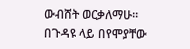ውብሸት ወርቃለማሁ፡፡ በጉዳዩ ላይ በየሞያቸው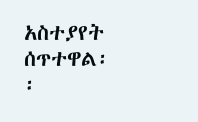አስተያየት ሰጥተዋል፡፡